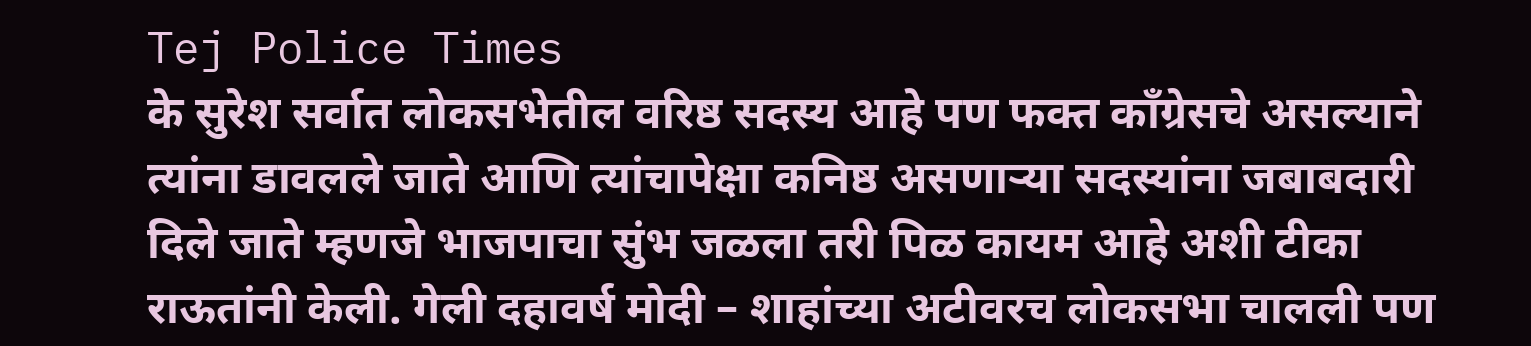Tej Police Times
के सुरेश सर्वात लोकसभेतील वरिष्ठ सदस्य आहे पण फक्त काँग्रेसचे असल्याने त्यांना डावलले जाते आणि त्यांचापेक्षा कनिष्ठ असणाऱ्या सदस्यांना जबाबदारी दिले जाते म्हणजे भाजपाचा सुंभ जळला तरी पिळ कायम आहे अशी टीका राऊतांनी केली. गेली दहावर्ष मोदी – शाहांच्या अटीवरच लोकसभा चालली पण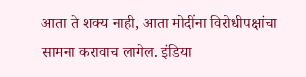आता ते शक्य नाही, आता मोदींना विरोधीपक्षांचा सामना करावाच लागेल. इंडिया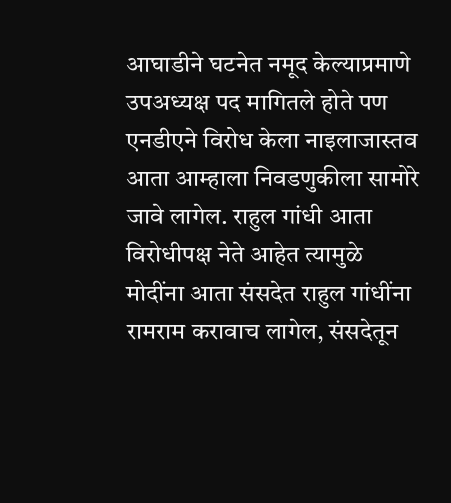आघाडीने घटनेत नमूद केल्याप्रमाणे उपअध्यक्ष पद मागितले होते पण एनडीएने विरोध केला नाइलाजास्तव आता आम्हाला निवडणुकीला सामोरे जावे लागेल. राहुल गांधी आता विरोधीपक्ष नेते आहेत त्यामुळे मोदींना आता संसदेत राहुल गांधींना रामराम करावाच लागेल, संसदेतून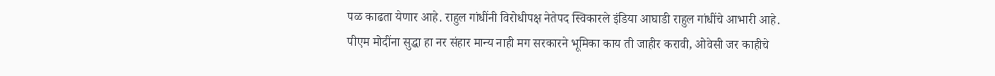पळ काढता येणार आहे. राहुल गांधींनी विरोधीपक्ष नेतेपद स्विकारले इंडिया आघाडी राहुल गांधींचे आभारी आहे.
पीएम मोदींना सुद्धा हा नर संहार मान्य नाही मग सरकारने भूमिका काय ती जाहीर करावी, ओवेसी जर काहीचे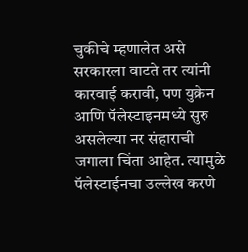चुकीचे म्हणालेत असे सरकारला वाटते तर त्यांनी कारवाई करावी, पण युक्रेन आणि पॅलेस्टाइनमध्ये सुरु असलेल्या नर संहाराची जगाला चिंता आहेत. त्यामुळे पॅलेस्टाईनचा उल्लेख करणे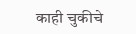काही चुकीचे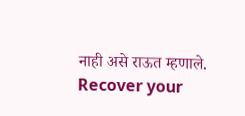नाही असे राऊत म्हणाले.
Recover your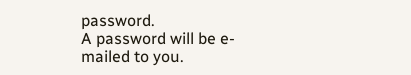password.
A password will be e-mailed to you.